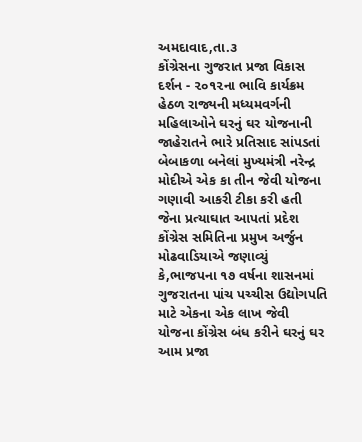અમદાવાદ,તા.૩
કોંગ્રેસના ગુજરાત પ્રજા વિકાસ દર્શન - ૨૦૧૨ના ભાવિ કાર્યક્રમ હેઠળ રાજ્યની મધ્યમવર્ગની મહિલાઓને ઘરનું ઘર યોજનાની જાહેરાતને ભારે પ્રતિસાદ સાંપડતાં બેબાકળા બનેલાં મુખ્યમંત્રી નરેન્દ્ર મોદીએ એક કા તીન જેવી યોજના ગણાવી આકરી ટીકા કરી હતી જેના પ્રત્યાઘાત આપતાં પ્રદેશ કોંગ્રેસ સમિતિના પ્રમુખ અર્જુન મોઢવાડિયાએ જણાવ્યું કે,ભાજપના ૧૭ વર્ષના શાસનમાં ગુજરાતના પાંચ પચ્ચીસ ઉદ્યોગપતિ માટે એકના એક લાખ જેવી યોજના કોંગ્રેસ બંધ કરીને ઘરનું ઘર આમ પ્રજા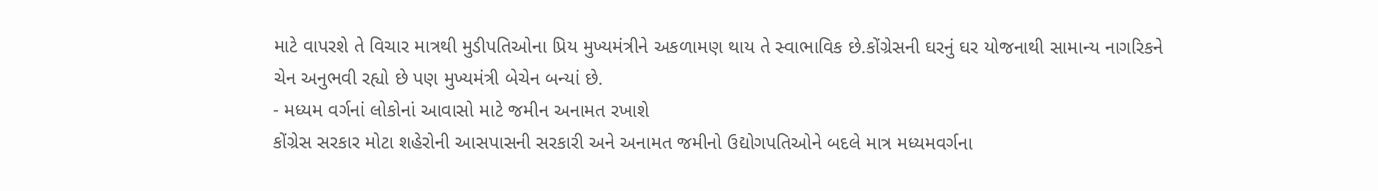માટે વાપરશે તે વિચાર માત્રથી મુડીપતિઓના પ્રિય મુખ્યમંત્રીને અકળામણ થાય તે સ્વાભાવિક છે.કોંગ્રેસની ઘરનું ઘર યોજનાથી સામાન્ય નાગરિકને ચેન અનુભવી રહ્યો છે પણ મુખ્યમંત્રી બેચેન બન્યાં છે.
- મધ્યમ વર્ગનાં લોકોનાં આવાસો માટે જમીન અનામત રખાશે
કોંગ્રેસ સરકાર મોટા શહેરોની આસપાસની સરકારી અને અનામત જમીનો ઉદ્યોગપતિઓને બદલે માત્ર મધ્યમવર્ગના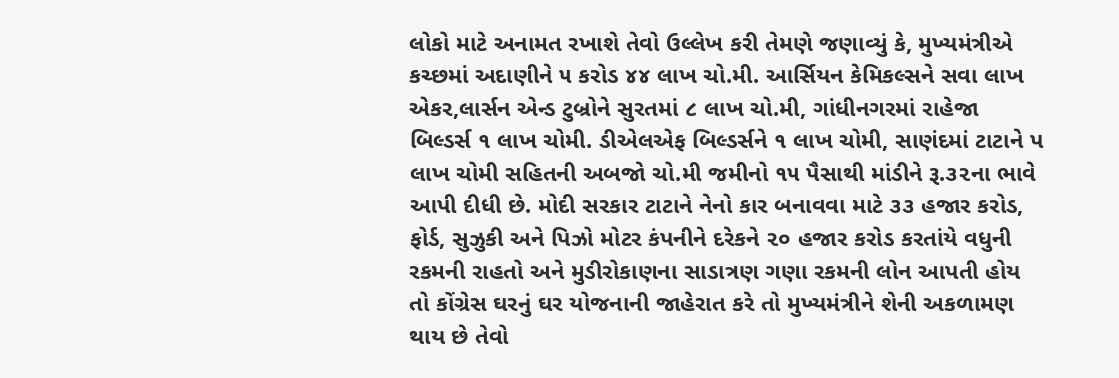લોકો માટે અનામત રખાશે તેવો ઉલ્લેખ કરી તેમણે જણાવ્યું કે, મુખ્યમંત્રીએ કચ્છમાં અદાણીને ૫ કરોડ ૪૪ લાખ ચો.મી. આર્સિયન કેમિકલ્સને સવા લાખ એકર,લાર્સન એન્ડ ટુબ્રોને સુરતમાં ૮ લાખ ચો.મી, ગાંધીનગરમાં રાહેજા બિલ્ડર્સ ૧ લાખ ચોમી. ડીએલએફ બિલ્ડર્સને ૧ લાખ ચોમી, સાણંદમાં ટાટાને પ લાખ ચોમી સહિતની અબજો ચો.મી જમીનો ૧૫ પૈસાથી માંડીને રૂ.૩૨ના ભાવે આપી દીધી છે. મોદી સરકાર ટાટાને નેનો કાર બનાવવા માટે ૩૩ હજાર કરોડ, ફોર્ડ, સુઝુકી અને પિઝો મોટર કંપનીને દરેકને ૨૦ હજાર કરોડ કરતાંયે વધુની રકમની રાહતો અને મુડીરોકાણના સાડાત્રણ ગણા રકમની લોન આપતી હોય તો કોંગ્રેસ ઘરનું ઘર યોજનાની જાહેરાત કરે તો મુખ્યમંત્રીને શેની અકળામણ થાય છે તેવો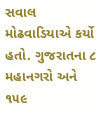સવાલ મોઢવાડિયાએ કર્યો હતો. ગુજરાતના ૮ મહાનગરો અને ૧૫૯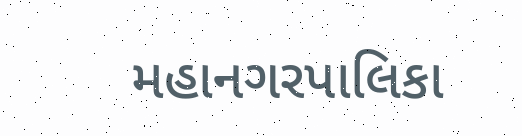મહાનગરપાલિકા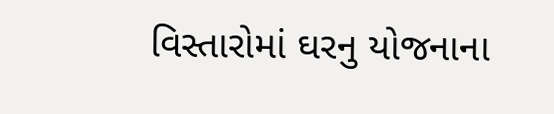વિસ્તારોમાં ઘરનુ યોજનાના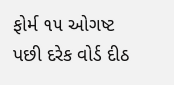ફોર્મ ૧૫ ઓગષ્ટ પછી દરેક વોર્ડ દીઠ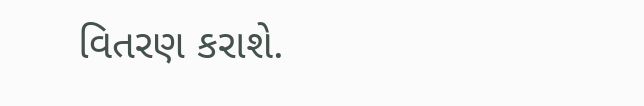વિતરણ કરાશે.